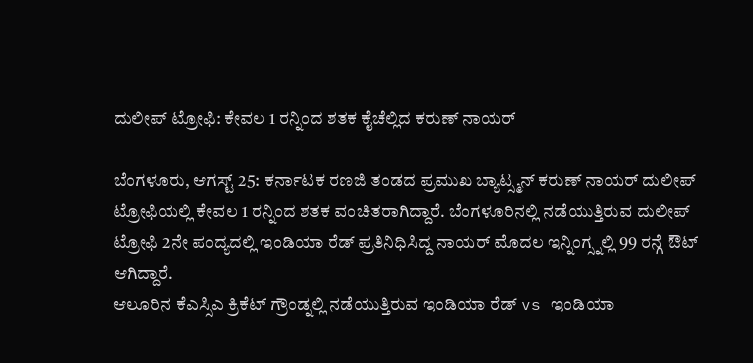ದುಲೀಪ್ ಟ್ರೋಫಿ: ಕೇವಲ 1 ರನ್ನಿಂದ ಶತಕ ಕೈಚೆಲ್ಲಿದ ಕರುಣ್ ನಾಯರ್

ಬೆಂಗಳೂರು, ಆಗಸ್ಟ್ 25: ಕರ್ನಾಟಕ ರಣಜಿ ತಂಡದ ಪ್ರಮುಖ ಬ್ಯಾಟ್ಸ್ಮನ್ ಕರುಣ್ ನಾಯರ್ ದುಲೀಪ್ ಟ್ರೋಫಿಯಲ್ಲಿ ಕೇವಲ 1 ರನ್ನಿಂದ ಶತಕ ವಂಚಿತರಾಗಿದ್ದಾರೆ. ಬೆಂಗಳೂರಿನಲ್ಲಿ ನಡೆಯುತ್ತಿರುವ ದುಲೀಪ್ ಟ್ರೋಫಿ 2ನೇ ಪಂದ್ಯದಲ್ಲಿ ಇಂಡಿಯಾ ರೆಡ್ ಪ್ರತಿನಿಧಿಸಿದ್ದ ನಾಯರ್ ಮೊದಲ ಇನ್ನಿಂಗ್ಸ್ನಲ್ಲಿ 99 ರನ್ಗೆ ಔಟ್ ಆಗಿದ್ದಾರೆ.
ಆಲೂರಿನ ಕೆಎಸ್ಸಿಎ ಕ್ರಿಕೆಟ್ ಗ್ರೌಂಡ್ನಲ್ಲಿ ನಡೆಯುತ್ತಿರುವ ಇಂಡಿಯಾ ರೆಡ್ vs ಇಂಡಿಯಾ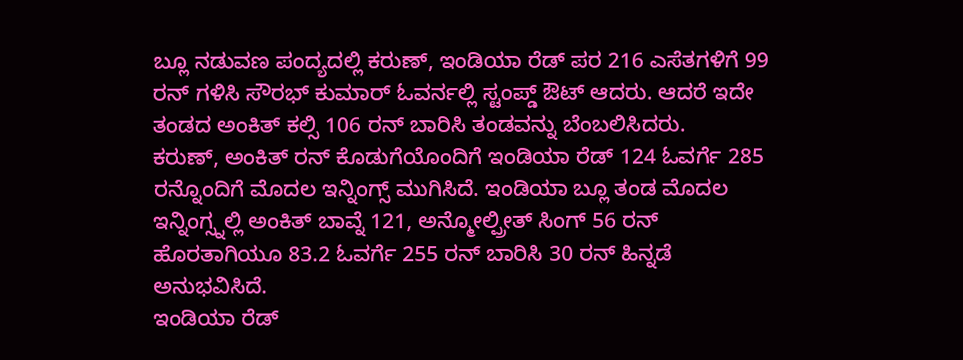ಬ್ಲೂ ನಡುವಣ ಪಂದ್ಯದಲ್ಲಿ ಕರುಣ್, ಇಂಡಿಯಾ ರೆಡ್ ಪರ 216 ಎಸೆತಗಳಿಗೆ 99 ರನ್ ಗಳಿಸಿ ಸೌರಭ್ ಕುಮಾರ್ ಓವರ್ನಲ್ಲಿ ಸ್ಟಂಪ್ಡ್ ಔಟ್ ಆದರು. ಆದರೆ ಇದೇ ತಂಡದ ಅಂಕಿತ್ ಕಲ್ಸಿ 106 ರನ್ ಬಾರಿಸಿ ತಂಡವನ್ನು ಬೆಂಬಲಿಸಿದರು.
ಕರುಣ್, ಅಂಕಿತ್ ರನ್ ಕೊಡುಗೆಯೊಂದಿಗೆ ಇಂಡಿಯಾ ರೆಡ್ 124 ಓವರ್ಗೆ 285 ರನ್ನೊಂದಿಗೆ ಮೊದಲ ಇನ್ನಿಂಗ್ಸ್ ಮುಗಿಸಿದೆ. ಇಂಡಿಯಾ ಬ್ಲೂ ತಂಡ ಮೊದಲ ಇನ್ನಿಂಗ್ಸ್ನಲ್ಲಿ ಅಂಕಿತ್ ಬಾವ್ನೆ 121, ಅನ್ಮೋಲ್ಪ್ರೀತ್ ಸಿಂಗ್ 56 ರನ್ ಹೊರತಾಗಿಯೂ 83.2 ಓವರ್ಗೆ 255 ರನ್ ಬಾರಿಸಿ 30 ರನ್ ಹಿನ್ನಡೆ ಅನುಭವಿಸಿದೆ.
ಇಂಡಿಯಾ ರೆಡ್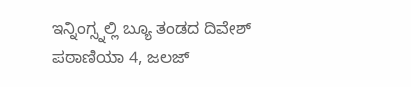ಇನ್ನಿಂಗ್ಸ್ನಲ್ಲಿ ಬ್ಯೂ ತಂಡದ ದಿವೇಶ್ ಪಠಾಣಿಯಾ 4, ಜಲಜ್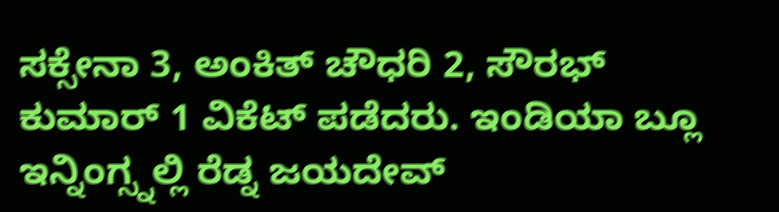ಸಕ್ಸೇನಾ 3, ಅಂಕಿತ್ ಚೌಧರಿ 2, ಸೌರಭ್ ಕುಮಾರ್ 1 ವಿಕೆಟ್ ಪಡೆದರು. ಇಂಡಿಯಾ ಬ್ಲೂ ಇನ್ನಿಂಗ್ಸ್ನಲ್ಲಿ ರೆಡ್ನ ಜಯದೇವ್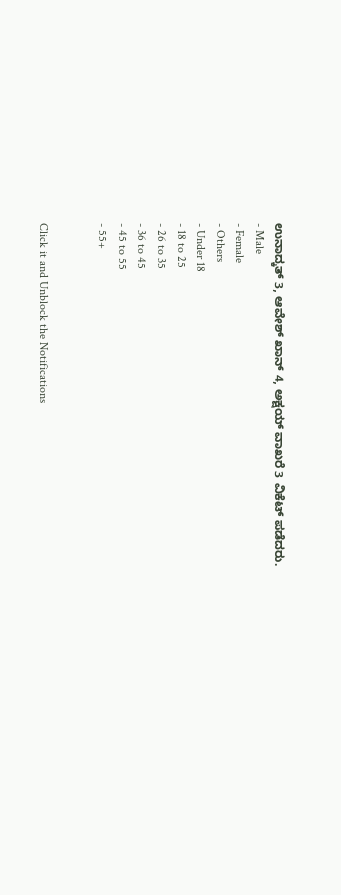ಉನಾದ್ಕತ್ 3, ಆವೇಶ್ ಖಾನ್ 4, ಅಕ್ಷಯ್ ವಾಖರೆ 3 ವಿಕೆಟ್ ಪಡೆದರು.
- Male
- Female
- Others
- Under 18
- 18 to 25
- 26 to 35
- 36 to 45
- 45 to 55
- 55+


Click it and Unblock the Notifications